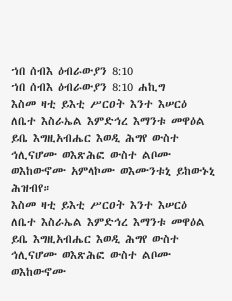ኀበ ሰብእ ዕብራውያን 8:10
ኀበ ሰብእ ዕብራውያን 8:10 ሐኪግ
እስመ ዛቲ ይእቲ ሥርዐት እንተ እሠርዕ ለቤተ እስራኤል እምድኅረ እማንቱ መዋዕል ይቤ እግዚአብሔር እወዲ ሕግየ ውስተ ኅሊናሆሙ ወእጽሕፎ ውስተ ልቦሙ ወእከውኖሙ አምላኮሙ ወእሙንቱኒ ይከውኑኒ ሕዝብየ።
እስመ ዛቲ ይእቲ ሥርዐት እንተ እሠርዕ ለቤተ እስራኤል እምድኅረ እማንቱ መዋዕል ይቤ እግዚአብሔር እወዲ ሕግየ ውስተ ኅሊናሆሙ ወእጽሕፎ ውስተ ልቦሙ ወእከውኖሙ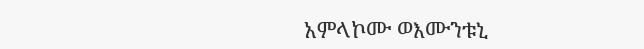አምላኮሙ ወእሙንቱኒ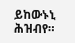ይከውኑኒ ሕዝብየ።